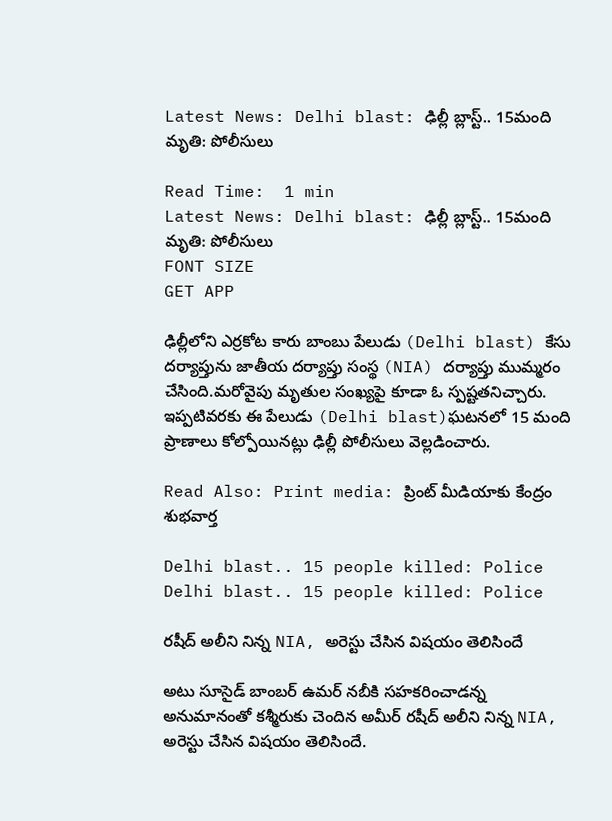Latest News: Delhi blast: ఢిల్లీ బ్లాస్ట్‌.. 15మంది మృతి: పోలీసులు

Read Time:  1 min
Latest News: Delhi blast: ఢిల్లీ బ్లాస్ట్‌.. 15మంది మృతి: పోలీసులు
FONT SIZE
GET APP

ఢిల్లీలోని ఎర్రకోట కారు బాంబు పేలుడు (Delhi blast) కేసు దర్యాప్తును జాతీయ దర్యాప్తు సంస్థ (NIA) దర్యాప్తు ముమ్మరం చేసింది.మరోవైపు మృతుల సంఖ్యపై కూడా ఓ స్పష్టతనిచ్చారు. ఇప్పటివరకు ఈ పేలుడు (Delhi blast)ఘటనలో 15 మంది ప్రాణాలు కోల్పోయినట్లు ఢిల్లీ పోలీసులు వెల్లడించారు.

Read Also: Print media: ప్రింట్ మీడియాకు కేంద్రం శుభవార్త

Delhi blast.. 15 people killed: Police
Delhi blast.. 15 people killed: Police

రషీద్ అలీని నిన్న NIA, అరెస్టు చేసిన విషయం తెలిసిందే

అటు సూసైడ్ బాంబర్ ఉమర్ నబీకి సహకరించాడన్న అనుమానంతో కశ్మీరుకు చెందిన అమీర్ రషీద్ అలీని నిన్న NIA, అరెస్టు చేసిన విషయం తెలిసిందే.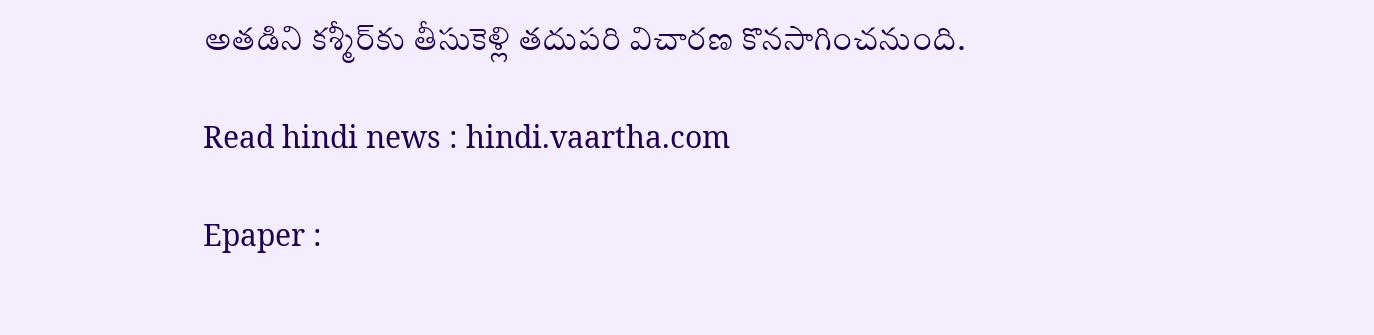అతడిని కశ్మీర్‌కు తీసుకెళ్లి తదుపరి విచారణ కొనసాగించనుంది.

Read hindi news : hindi.vaartha.com

Epaper :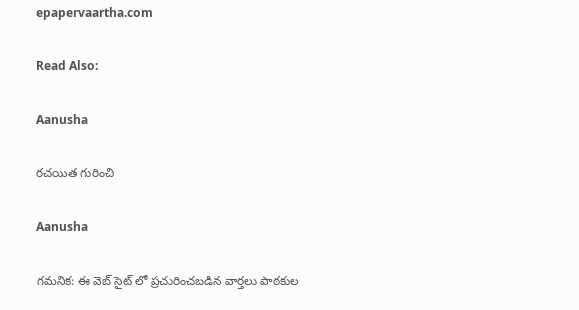epapervaartha.com

Read Also:

Aanusha

రచయిత గురించి

Aanusha

గమనిక: ఈ వెబ్ సైట్ లో ప్రచురించబడిన వార్తలు పాఠకుల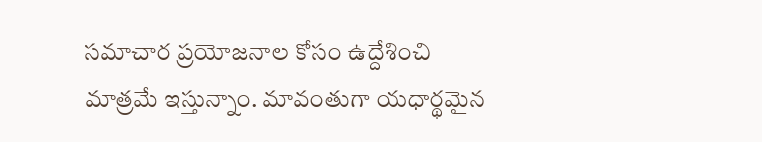సమాచార ప్రయోజనాల కోసం ఉద్దేశించి మాత్రమే ఇస్తున్నాం. మావంతుగా యధార్థమైన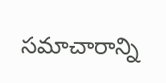సమాచారాన్ని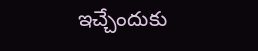ఇచ్చేందుకు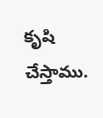కృషి చేస్తాము.